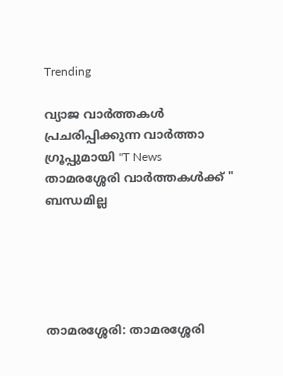Trending

വ്യാജ വാർത്തകൾ പ്രചരിപ്പിക്കുന്ന വാർത്താ ഗ്രൂപ്പുമായി "T News താമരശ്ശേരി വാർത്തകൾക്ക് " ബന്ധമില്ല





താമരശ്ശേരി: താമരശ്ശേരി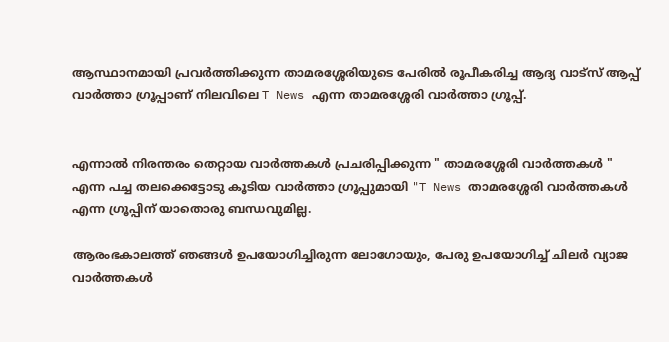ആസ്ഥാനമായി പ്രവർത്തിക്കുന്ന താമരശ്ശേരിയുടെ പേരിൽ രൂപീകരിച്ച ആദ്യ വാട്‌സ് ആപ്പ് വാർത്താ ഗ്രൂപ്പാണ് നിലവിലെ T News എന്ന താമരശ്ശേരി വാർത്താ ഗ്രൂപ്പ്.


എന്നാൽ നിരന്തരം തെറ്റായ വാർത്തകൾ പ്രചരിപ്പിക്കുന്ന " താമരശ്ശേരി വാർത്തകൾ " എന്ന പച്ച തലക്കെട്ടോടു കൂടിയ വാർത്താ ഗ്രൂപ്പുമായി "T News താമരശ്ശേരി വാർത്തകൾ എന്ന ഗ്രൂപ്പിന് യാതൊരു ബന്ധവുമില്ല.

ആരംഭകാലത്ത് ഞങ്ങൾ ഉപയോഗിച്ചിരുന്ന ലോഗോയും, പേരു ഉപയോഗിച്ച് ചിലർ വ്യാജ വാർത്തകൾ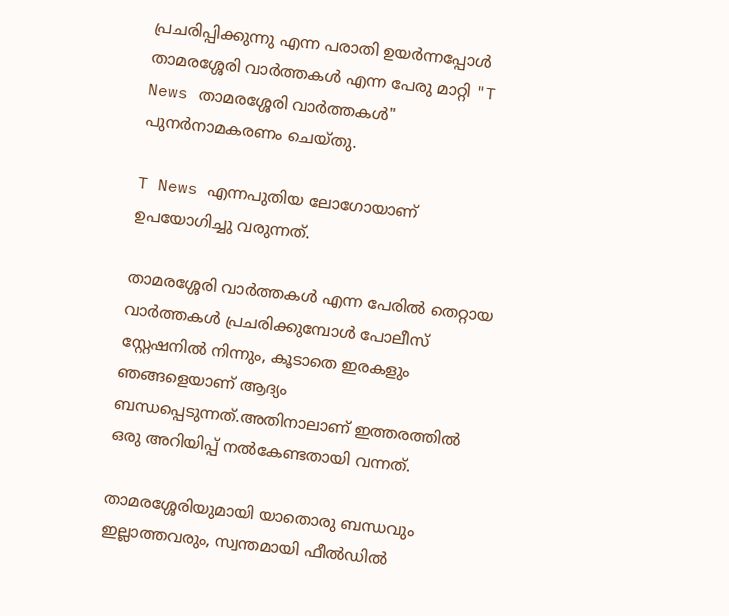പ്രചരിപ്പിക്കുന്നു എന്ന പരാതി ഉയർന്നപ്പോൾ താമരശ്ശേരി വാർത്തകൾ എന്ന പേരു മാറ്റി "T News താമരശ്ശേരി വാർത്തകൾ" പുനർനാമകരണം ചെയ്തു.

T News എന്നപുതിയ ലോഗോയാണ് ഉപയോഗിച്ചു വരുന്നത്.

താമരശ്ശേരി വാർത്തകൾ എന്ന പേരിൽ തെറ്റായ വാർത്തകൾ പ്രചരിക്കുമ്പോൾ പോലീസ് സ്റ്റേഷനിൽ നിന്നും, കൂടാതെ ഇരകളും ഞങ്ങളെയാണ് ആദ്യം ബന്ധപ്പെടുന്നത്.അതിനാലാണ് ഇത്തരത്തിൽ ഒരു അറിയിപ്പ് നൽകേണ്ടതായി വന്നത്.

താമരശ്ശേരിയുമായി യാതൊരു ബന്ധവും ഇല്ലാത്തവരും, സ്വന്തമായി ഫീൽഡിൽ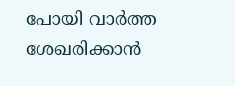പോയി വാർത്ത ശേഖരിക്കാൻ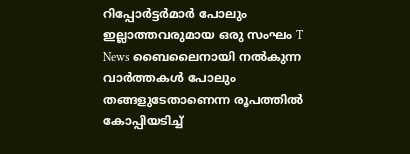റിപ്പോർട്ടർമാർ പോലും ഇല്ലാത്തവരുമായ ഒരു സംഘം T News ബൈലൈനായി നൽകുന്ന വാർത്തകൾ പോലും തങ്ങളുടേതാണെന്ന രൂപത്തിൽ കോപ്പിയടിച്ച്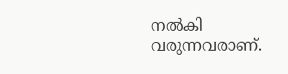നൽകി വരുന്നവരാണ്.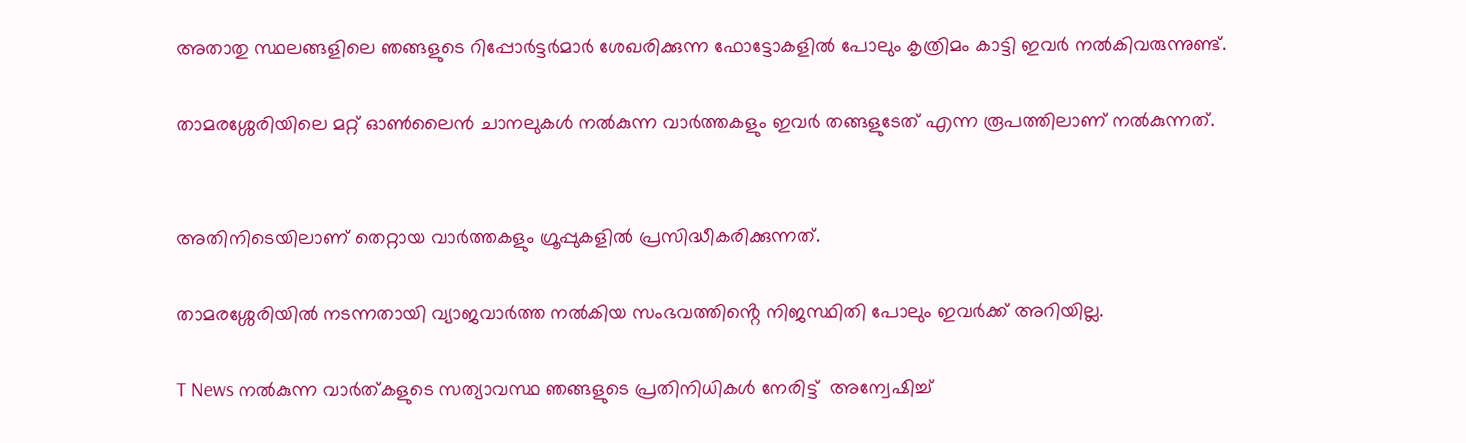അതാതു സ്ഥലങ്ങളിലെ ഞങ്ങളുടെ റിപ്പോർട്ടർമാർ ശേഖരിക്കുന്ന ഫോട്ടോകളിൽ പോലും കൃത്രിമം കാട്ടി ഇവർ നൽകിവരുന്നുണ്ട്.

താമരശ്ശേരിയിലെ മറ്റ് ഓൺലൈൻ ചാനലുകൾ നൽകുന്ന വാർത്തകളും ഇവർ തങ്ങളുടേത് എന്ന രൂപത്തിലാണ് നൽകുന്നത്.


അതിനിടെയിലാണ് തെറ്റായ വാർത്തകളും ഗ്രൂപ്പുകളിൽ പ്രസിദ്ധീകരിക്കുന്നത്.

താമരശ്ശേരിയിൽ നടന്നതായി വ്യാജവാർത്ത നൽകിയ സംഭവത്തിൻ്റെ നിജസ്ഥിതി പോലും ഇവർക്ക് അറിയില്ല.

T News നൽകുന്ന വാർത്കളുടെ സത്യാവസ്ഥ ഞങ്ങളുടെ പ്രതിനിധികൾ നേരിട്ട്  അന്വേഷിച്ച്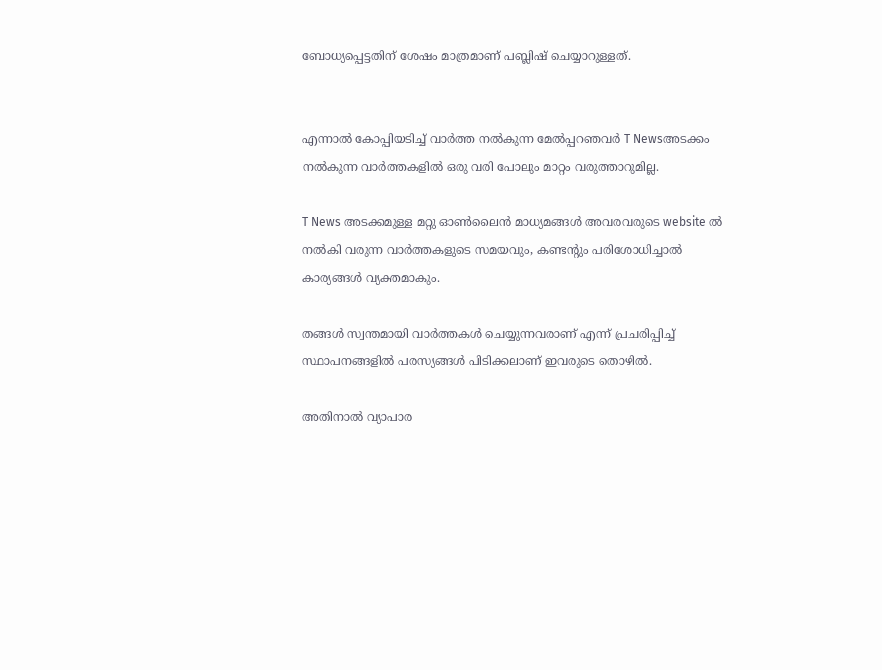ബോധ്യപ്പെട്ടതിന് ശേഷം മാത്രമാണ് പബ്ലിഷ് ചെയ്യാറുള്ളത്.


എന്നാൽ കോപ്പിയടിച്ച് വാർത്ത നൽകുന്ന മേൽപ്പറഞവർ T Newsഅടക്കം നൽകുന്ന വാർത്തകളിൽ ഒരു വരി പോലും മാറ്റം വരുത്താറുമില്ല.

T News അടക്കമുള്ള മറ്റു ഓൺലൈൻ മാധ്യമങ്ങൾ അവരവരുടെ website ൽ നൽകി വരുന്ന വാർത്തകളുടെ സമയവും, കണ്ടൻ്റും പരിശോധിച്ചാൽ കാര്യങ്ങൾ വ്യക്തമാകും.

തങ്ങൾ സ്വന്തമായി വാർത്തകൾ ചെയ്യുന്നവരാണ് എന്ന് പ്രചരിപ്പിച്ച് സ്ഥാപനങ്ങളിൽ പരസ്യങ്ങൾ പിടിക്കലാണ് ഇവരുടെ തൊഴിൽ.

അതിനാൽ വ്യാപാര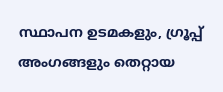സ്ഥാപന ഉടമകളും, ഗ്രൂപ്പ് അംഗങ്ങളും തെറ്റായ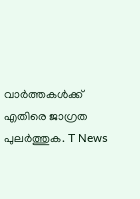വാർത്തകൾക്ക് എതിരെ ജാഗ്രത പുലർത്തുക. T News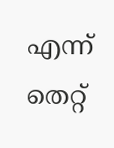എന്ന് തെറ്റ്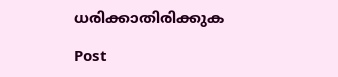ധരിക്കാതിരിക്കുക

Post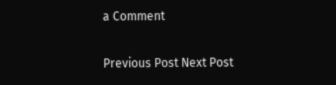a Comment

Previous Post Next Post